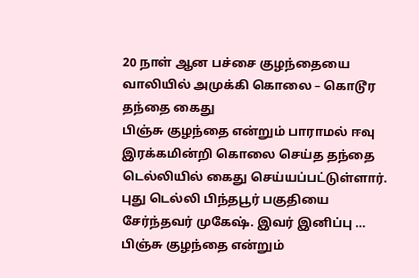20 நாள் ஆன பச்சை குழந்தையை வாலியில் அமுக்கி கொலை – கொடூர தந்தை கைது
பிஞ்சு குழந்தை என்றும் பாராமல் ஈவு இரக்கமின்றி கொலை செய்த தந்தை டெல்லியில் கைது செய்யப்பட்டுள்ளார். புது டெல்லி பிந்தபூர் பகுதியை சேர்ந்தவர் முகேஷ். இவர் இனிப்பு …
பிஞ்சு குழந்தை என்றும்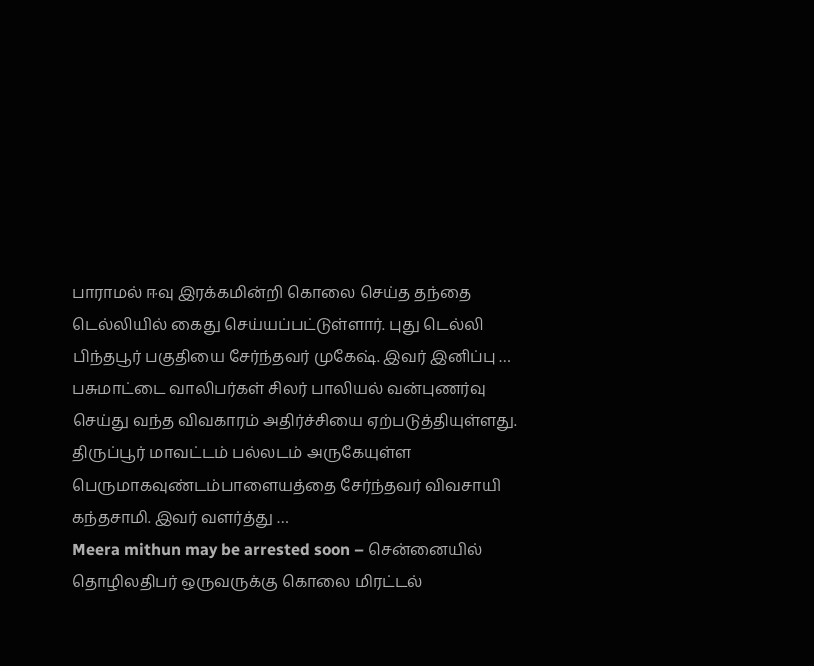பாராமல் ஈவு இரக்கமின்றி கொலை செய்த தந்தை டெல்லியில் கைது செய்யப்பட்டுள்ளார். புது டெல்லி பிந்தபூர் பகுதியை சேர்ந்தவர் முகேஷ். இவர் இனிப்பு …
பசுமாட்டை வாலிபர்கள் சிலர் பாலியல் வன்புணர்வு செய்து வந்த விவகாரம் அதிர்ச்சியை ஏற்படுத்தியுள்ளது. திருப்பூர் மாவட்டம் பல்லடம் அருகேயுள்ள பெருமாகவுண்டம்பாளையத்தை சேர்ந்தவர் விவசாயி கந்தசாமி. இவர் வளர்த்து …
Meera mithun may be arrested soon – சென்னையில் தொழிலதிபர் ஒருவருக்கு கொலை மிரட்டல்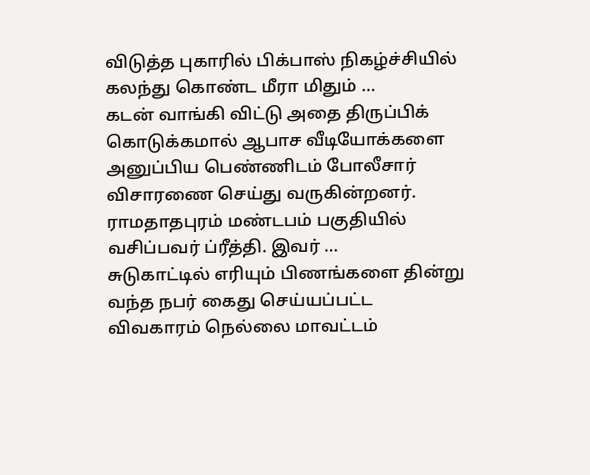விடுத்த புகாரில் பிக்பாஸ் நிகழ்ச்சியில் கலந்து கொண்ட மீரா மிதும் …
கடன் வாங்கி விட்டு அதை திருப்பிக் கொடுக்கமால் ஆபாச வீடியோக்களை அனுப்பிய பெண்ணிடம் போலீசார் விசாரணை செய்து வருகின்றனர். ராமதாதபுரம் மண்டபம் பகுதியில் வசிப்பவர் ப்ரீத்தி. இவர் …
சுடுகாட்டில் எரியும் பிணங்களை தின்று வந்த நபர் கைது செய்யப்பட்ட விவகாரம் நெல்லை மாவட்டம்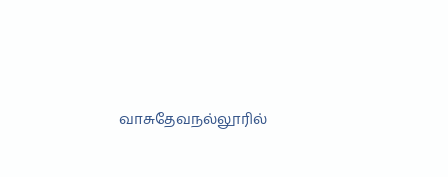வாசுதேவநல்லூரில்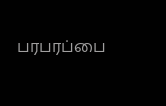பரபரப்பை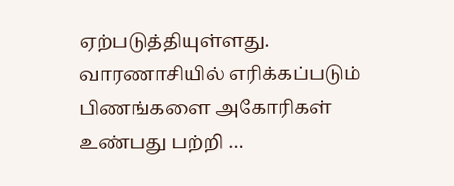ஏற்படுத்தியுள்ளது. வாரணாசியில் எரிக்கப்படும் பிணங்களை அகோரிகள் உண்பது பற்றி …